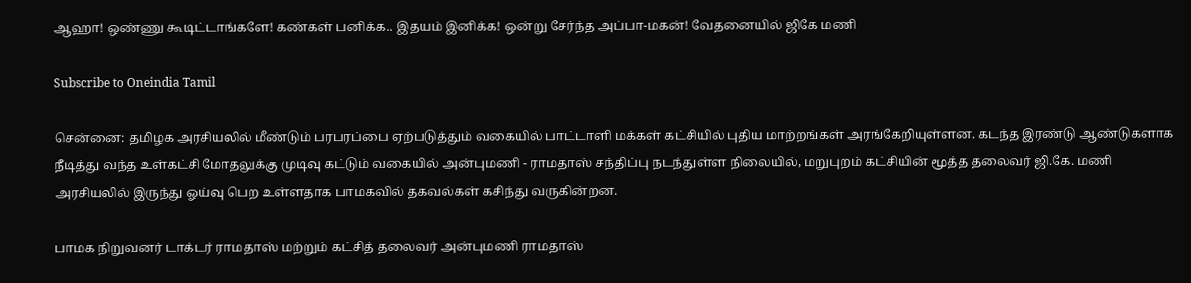ஆஹா! ஒண்ணு கூடிட்டாங்களே! கண்கள் பனிக்க.. இதயம் இனிக்க! ஒன்று சேர்ந்த அப்பா-மகன்! வேதனையில் ஜிகே மணி

Subscribe to Oneindia Tamil

சென்னை: தமிழக அரசியலில் மீண்டும் பரபரப்பை ஏற்படுத்தும் வகையில் பாட்டாளி மக்கள் கட்சியில் புதிய மாற்றங்கள் அரங்கேறியுள்ளன. கடந்த இரண்டு ஆண்டுகளாக நீடித்து வந்த உள்கட்சி மோதலுக்கு முடிவு கட்டும் வகையில் அன்புமணி - ராமதாஸ் சந்திப்பு நடந்துள்ள நிலையில், மறுபுறம் கட்சியின் மூத்த தலைவர் ஜி.கே. மணி அரசியலில் இருந்து ஓய்வு பெற உள்ளதாக பாமகவில் தகவல்கள் கசிந்து வருகின்றன.

பாமக நிறுவனர் டாக்டர் ராமதாஸ் மற்றும் கட்சித் தலைவர் அன்புமணி ராமதாஸ்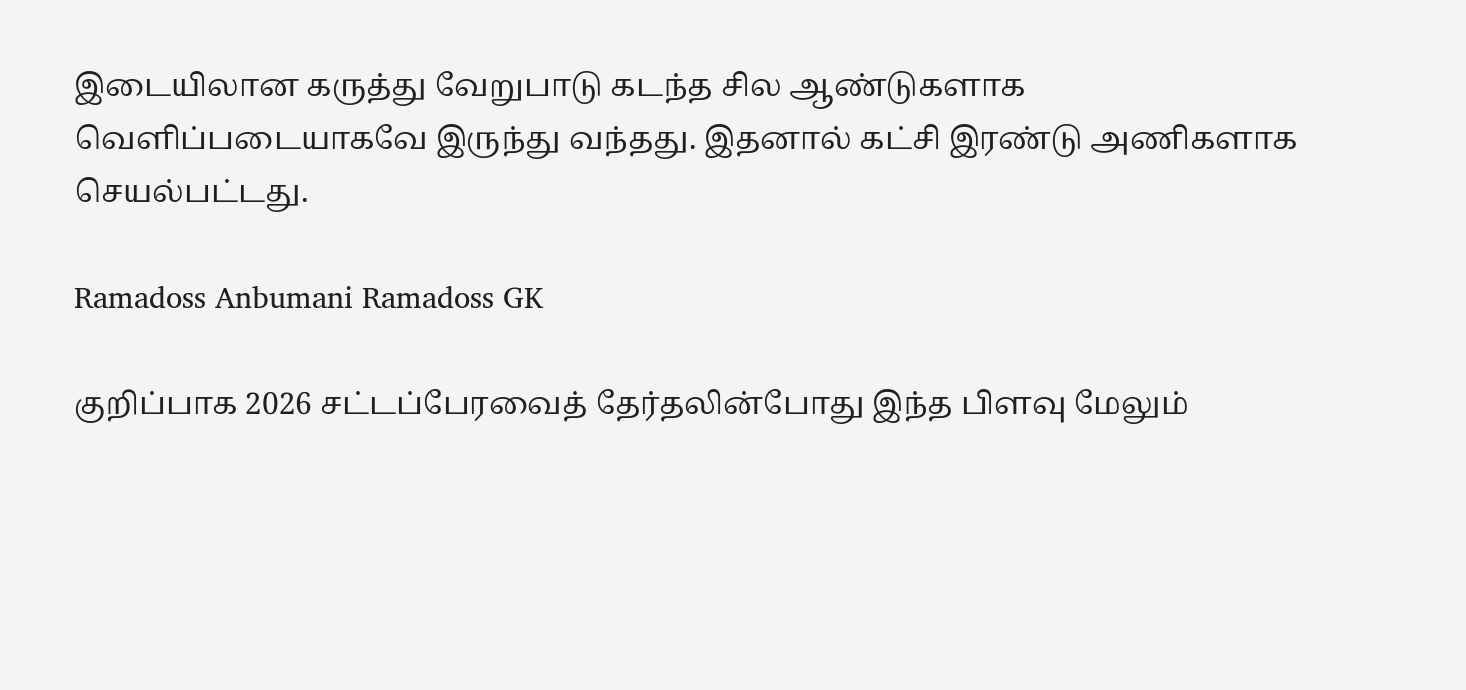இடையிலான கருத்து வேறுபாடு கடந்த சில ஆண்டுகளாக வெளிப்படையாகவே இருந்து வந்தது. இதனால் கட்சி இரண்டு அணிகளாக செயல்பட்டது.

Ramadoss Anbumani Ramadoss GK

குறிப்பாக 2026 சட்டப்பேரவைத் தேர்தலின்போது இந்த பிளவு மேலும்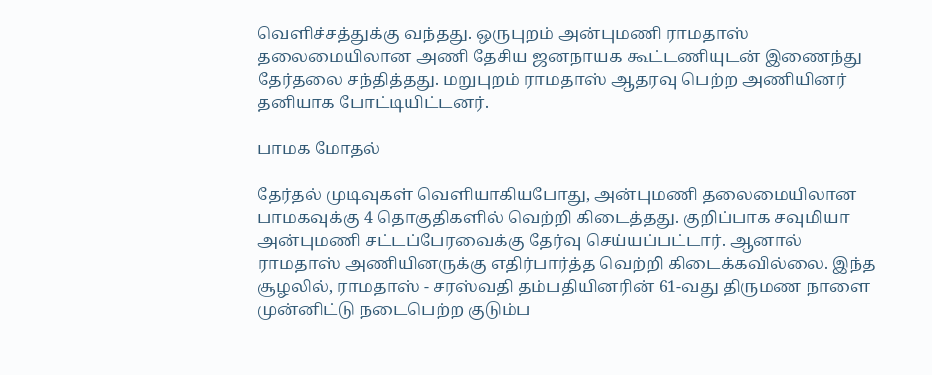வெளிச்சத்துக்கு வந்தது. ஒருபுறம் அன்புமணி ராமதாஸ் தலைமையிலான அணி தேசிய ஜனநாயக கூட்டணியுடன் இணைந்து தேர்தலை சந்தித்தது. மறுபுறம் ராமதாஸ் ஆதரவு பெற்ற அணியினர் தனியாக போட்டியிட்டனர்.

பாமக மோதல்

தேர்தல் முடிவுகள் வெளியாகியபோது, அன்புமணி தலைமையிலான பாமகவுக்கு 4 தொகுதிகளில் வெற்றி கிடைத்தது. குறிப்பாக சவுமியா அன்புமணி சட்டப்பேரவைக்கு தேர்வு செய்யப்பட்டார். ஆனால் ராமதாஸ் அணியினருக்கு எதிர்பார்த்த வெற்றி கிடைக்கவில்லை. இந்த சூழலில், ராமதாஸ் - சரஸ்வதி தம்பதியினரின் 61-வது திருமண நாளை முன்னிட்டு நடைபெற்ற குடும்ப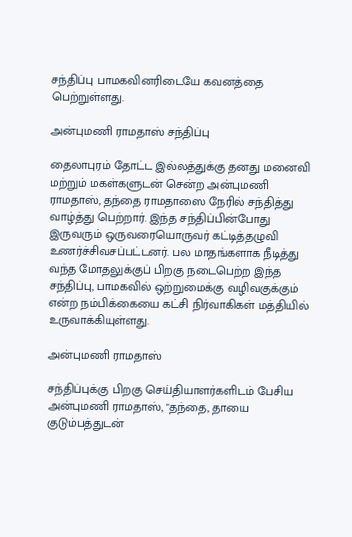சந்திப்பு பாமகவினரிடையே கவனத்தை பெற்றுள்ளது.

அன்புமணி ராமதாஸ் சந்திப்பு

தைலாபுரம் தோட்ட இல்லத்துக்கு தனது மனைவி மற்றும் மகள்களுடன் சென்ற அன்புமணி ராமதாஸ், தந்தை ராமதாஸை நேரில் சந்தித்து வாழ்த்து பெற்றார். இந்த சந்திப்பின்போது இருவரும் ஒருவரையொருவர் கட்டித்தழுவி உணர்ச்சிவசப்பட்டனர். பல மாதங்களாக நீடித்து வந்த மோதலுக்குப் பிறகு நடைபெற்ற இந்த சந்திப்பு, பாமகவில் ஒற்றுமைக்கு வழிவகுக்கும் என்ற நம்பிக்கையை கட்சி நிர்வாகிகள் மத்தியில் உருவாக்கியுள்ளது.

அன்புமணி ராமதாஸ்

சந்திப்புக்கு பிறகு செய்தியாளர்களிடம் பேசிய அன்புமணி ராமதாஸ், "தந்தை, தாயை குடும்பத்துடன்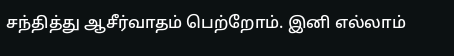சந்தித்து ஆசீர்வாதம் பெற்றோம். இனி எல்லாம்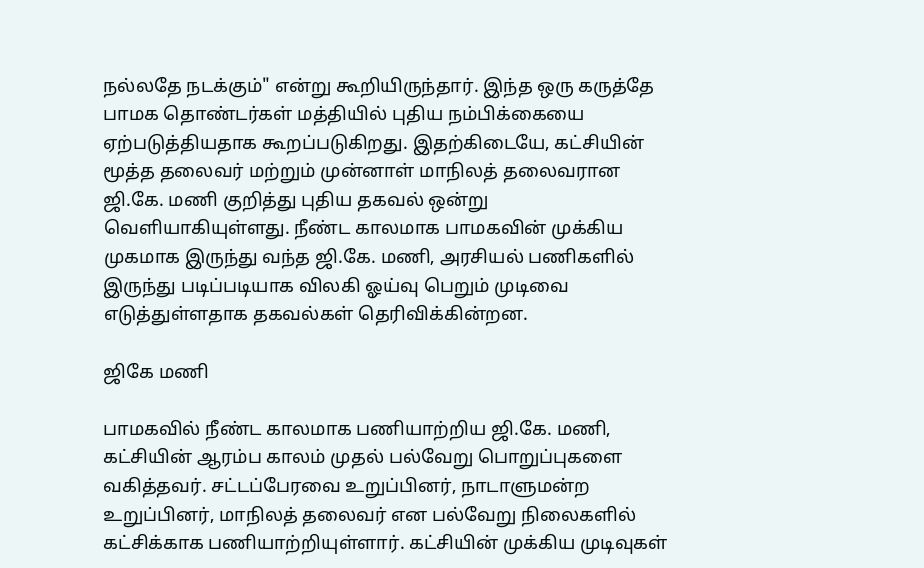நல்லதே நடக்கும்" என்று கூறியிருந்தார். இந்த ஒரு கருத்தே பாமக தொண்டர்கள் மத்தியில் புதிய நம்பிக்கையை ஏற்படுத்தியதாக கூறப்படுகிறது. இதற்கிடையே, கட்சியின் மூத்த தலைவர் மற்றும் முன்னாள் மாநிலத் தலைவரான ஜி.கே. மணி குறித்து புதிய தகவல் ஒன்று வெளியாகியுள்ளது. நீண்ட காலமாக பாமகவின் முக்கிய முகமாக இருந்து வந்த ஜி.கே. மணி, அரசியல் பணிகளில் இருந்து படிப்படியாக விலகி ஓய்வு பெறும் முடிவை எடுத்துள்ளதாக தகவல்கள் தெரிவிக்கின்றன.

ஜிகே மணி

பாமகவில் நீண்ட காலமாக பணியாற்றிய ஜி.கே. மணி, கட்சியின் ஆரம்ப காலம் முதல் பல்வேறு பொறுப்புகளை வகித்தவர். சட்டப்பேரவை உறுப்பினர், நாடாளுமன்ற உறுப்பினர், மாநிலத் தலைவர் என பல்வேறு நிலைகளில் கட்சிக்காக பணியாற்றியுள்ளார். கட்சியின் முக்கிய முடிவுகள்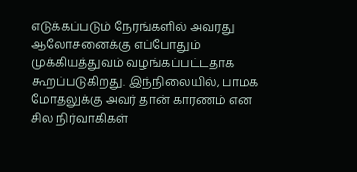எடுக்கப்படும் நேரங்களில் அவரது ஆலோசனைக்கு எப்போதும் முக்கியத்துவம் வழங்கப்பட்டதாக கூறப்படுகிறது. இந்நிலையில், பாமக மோதலுக்கு அவர் தான் காரணம் என சில நிர்வாகிகள்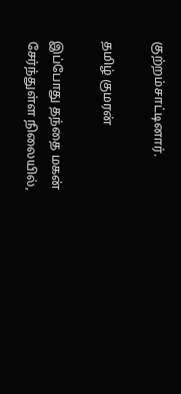குற்றம்சாட்டினார்.

தமிழ் குமரன்

இப்போது தந்தை மகன் சேர்ந்துள்ள நிலையில்,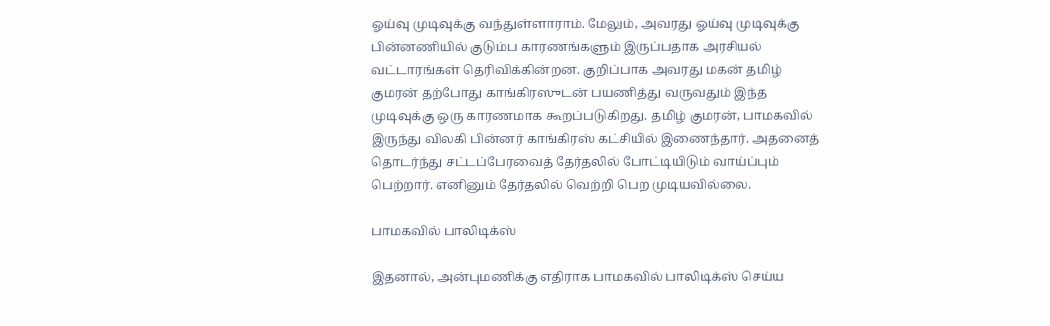ஓய்வு முடிவுக்கு வந்துள்ளாராம். மேலும், அவரது ஓய்வு முடிவுக்கு பின்னணியில் குடும்ப காரணங்களும் இருப்பதாக அரசியல் வட்டாரங்கள் தெரிவிக்கின்றன. குறிப்பாக அவரது மகன் தமிழ் குமரன் தற்போது காங்கிரஸுடன் பயணித்து வருவதும் இந்த முடிவுக்கு ஒரு காரணமாக கூறப்படுகிறது. தமிழ் குமரன், பாமகவில் இருந்து விலகி பின்னர் காங்கிரஸ் கட்சியில் இணைந்தார். அதனைத் தொடர்ந்து சட்டப்பேரவைத் தேர்தலில் போட்டியிடும் வாய்ப்பும் பெற்றார். எனினும் தேர்தலில் வெற்றி பெற முடியவில்லை.

பாமகவில் பாலிடிக்ஸ்

இதனால், அன்புமணிக்கு எதிராக பாமகவில் பாலிடிக்ஸ் செய்ய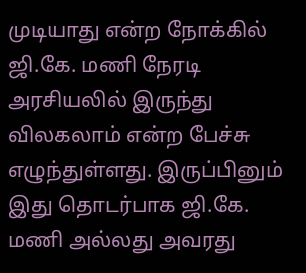முடியாது என்ற நோக்கில் ஜி.கே. மணி நேரடி அரசியலில் இருந்து விலகலாம் என்ற பேச்சு எழுந்துள்ளது. இருப்பினும் இது தொடர்பாக ஜி.கே. மணி அல்லது அவரது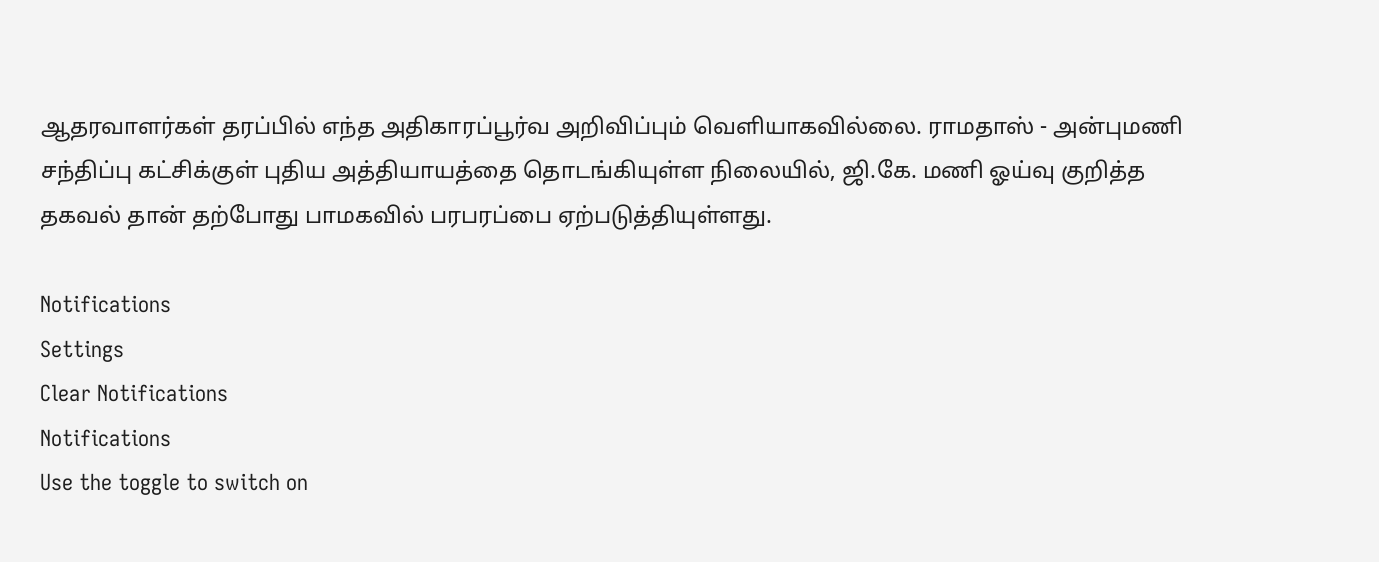ஆதரவாளர்கள் தரப்பில் எந்த அதிகாரப்பூர்வ அறிவிப்பும் வெளியாகவில்லை. ராமதாஸ் - அன்புமணி சந்திப்பு கட்சிக்குள் புதிய அத்தியாயத்தை தொடங்கியுள்ள நிலையில், ஜி.கே. மணி ஓய்வு குறித்த தகவல் தான் தற்போது பாமகவில் பரபரப்பை ஏற்படுத்தியுள்ளது.

Notifications
Settings
Clear Notifications
Notifications
Use the toggle to switch on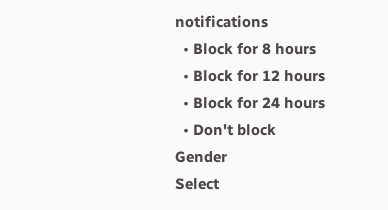notifications
  • Block for 8 hours
  • Block for 12 hours
  • Block for 24 hours
  • Don't block
Gender
Select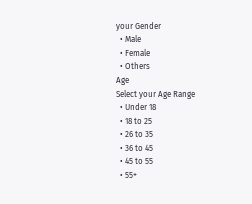your Gender
  • Male
  • Female
  • Others
Age
Select your Age Range
  • Under 18
  • 18 to 25
  • 26 to 35
  • 36 to 45
  • 45 to 55
  • 55+